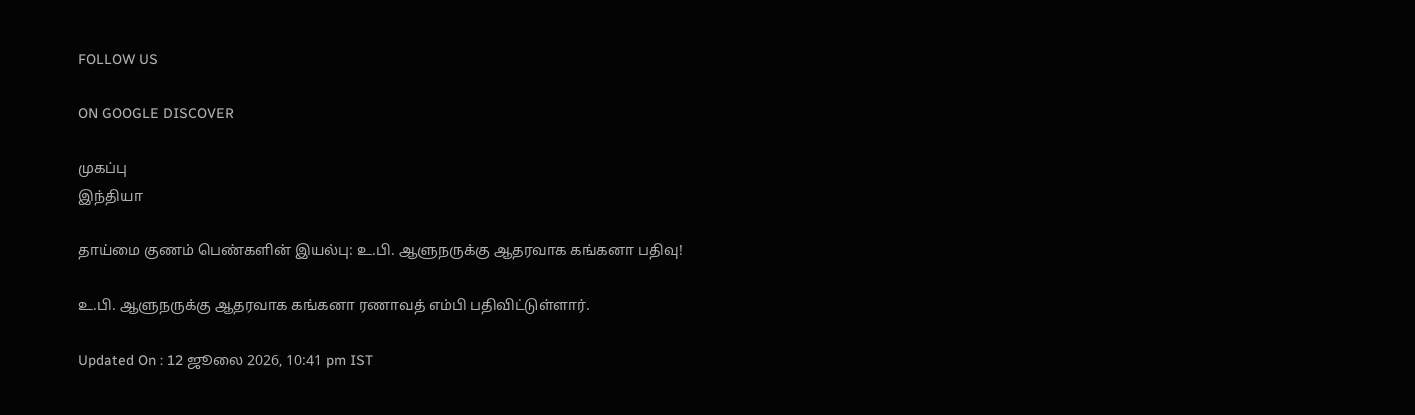FOLLOW US

ON GOOGLE DISCOVER

முகப்பு
இந்தியா

தாய்மை குணம் பெண்களின் இயல்பு: உ.பி. ஆளுநருக்கு ஆதரவாக கங்கனா பதிவு!

உ.பி. ஆளுநருக்கு ஆதரவாக கங்கனா ரணாவத் எம்பி பதிவிட்டுள்ளார்.

Updated On : 12 ஜூலை 2026, 10:41 pm IST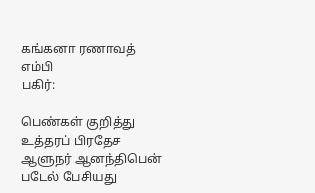கங்கனா ரணாவத் எம்பி
பகிர்:

பெண்கள் குறித்து உத்தரப் பிரதேச ஆளுநர் ஆனந்திபென் படேல் பேசியது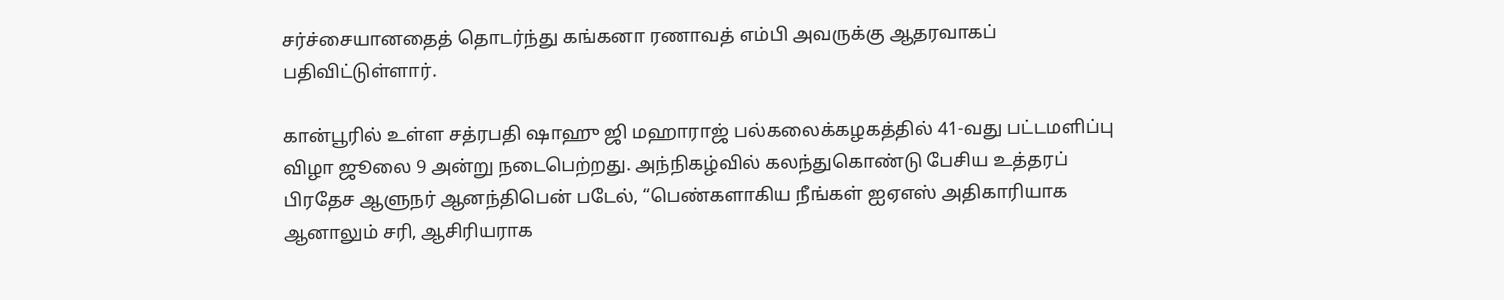சர்ச்சையானதைத் தொடர்ந்து கங்கனா ரணாவத் எம்பி அவருக்கு ஆதரவாகப் பதிவிட்டுள்ளார்.

கான்பூரில் உள்ள சத்ரபதி ஷாஹு ஜி மஹாராஜ் பல்கலைக்கழகத்தில் 41-வது பட்டமளிப்பு விழா ஜூலை 9 அன்று நடைபெற்றது. அந்நிகழ்வில் கலந்துகொண்டு பேசிய உத்தரப் பிரதேச ஆளுநர் ஆனந்திபென் படேல், “பெண்களாகிய நீங்கள் ஐஏஎஸ் அதிகாரியாக ஆனாலும் சரி, ஆசிரியராக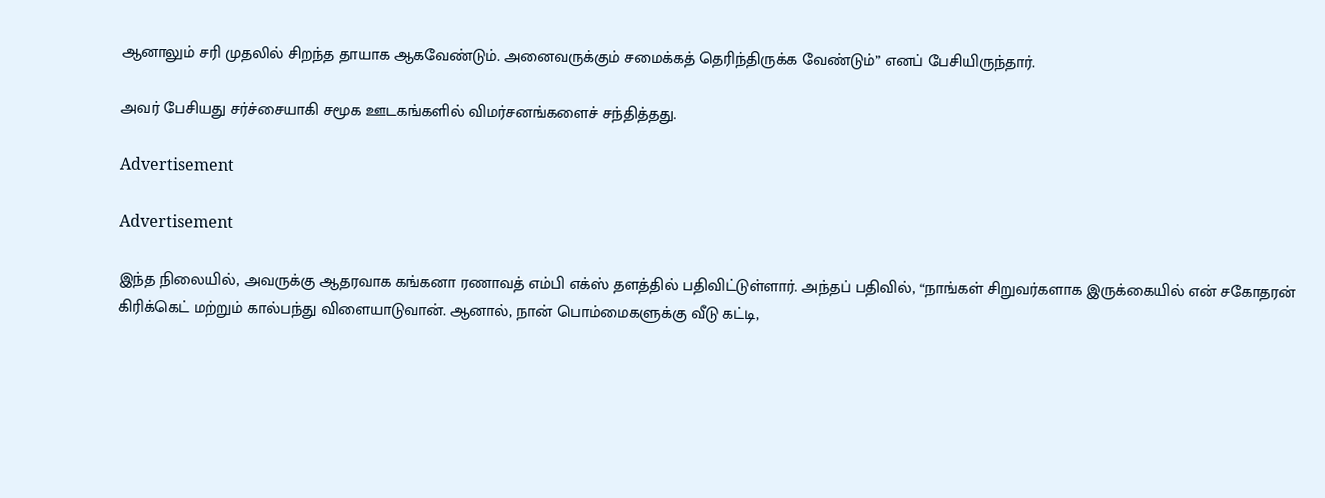ஆனாலும் சரி முதலில் சிறந்த தாயாக ஆகவேண்டும். அனைவருக்கும் சமைக்கத் தெரிந்திருக்க வேண்டும்” எனப் பேசியிருந்தார்.

அவர் பேசியது சர்ச்சையாகி சமூக ஊடகங்களில் விமர்சனங்களைச் சந்தித்தது.

Advertisement

Advertisement

இந்த நிலையில், அவருக்கு ஆதரவாக கங்கனா ரணாவத் எம்பி எக்ஸ் தளத்தில் பதிவிட்டுள்ளார். அந்தப் பதிவில், “நாங்கள் சிறுவர்களாக இருக்கையில் என் சகோதரன் கிரிக்கெட் மற்றும் கால்பந்து விளையாடுவான். ஆனால், நான் பொம்மைகளுக்கு வீடு கட்டி,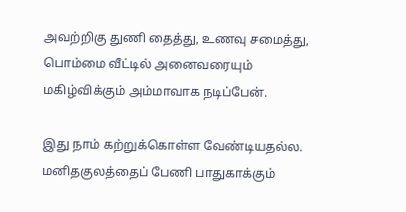அவற்றிகு துணி தைத்து, உணவு சமைத்து, பொம்மை வீட்டில் அனைவரையும் மகிழ்விக்கும் அம்மாவாக நடிப்பேன்.

இது நாம் கற்றுக்கொள்ள வேண்டியதல்ல. மனிதகுலத்தைப் பேணி பாதுகாக்கும்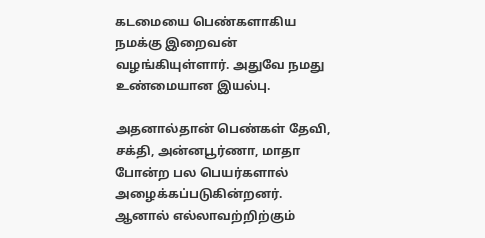கடமையை பெண்களாகிய நமக்கு இறைவன் வழங்கியுள்ளார். அதுவே நமது உண்மையான இயல்பு.

அதனால்தான் பெண்கள் தேவி, சக்தி, அன்னபூர்ணா, மாதா போன்ற பல பெயர்களால் அழைக்கப்படுகின்றனர். ஆனால் எல்லாவற்றிற்கும்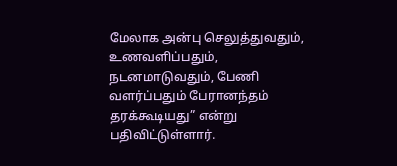மேலாக அன்பு செலுத்துவதும், உணவளிப்பதும், நடனமாடுவதும், பேணி வளர்ப்பதும் பேரானந்தம் தரக்கூடியது” என்று பதிவிட்டுள்ளார்.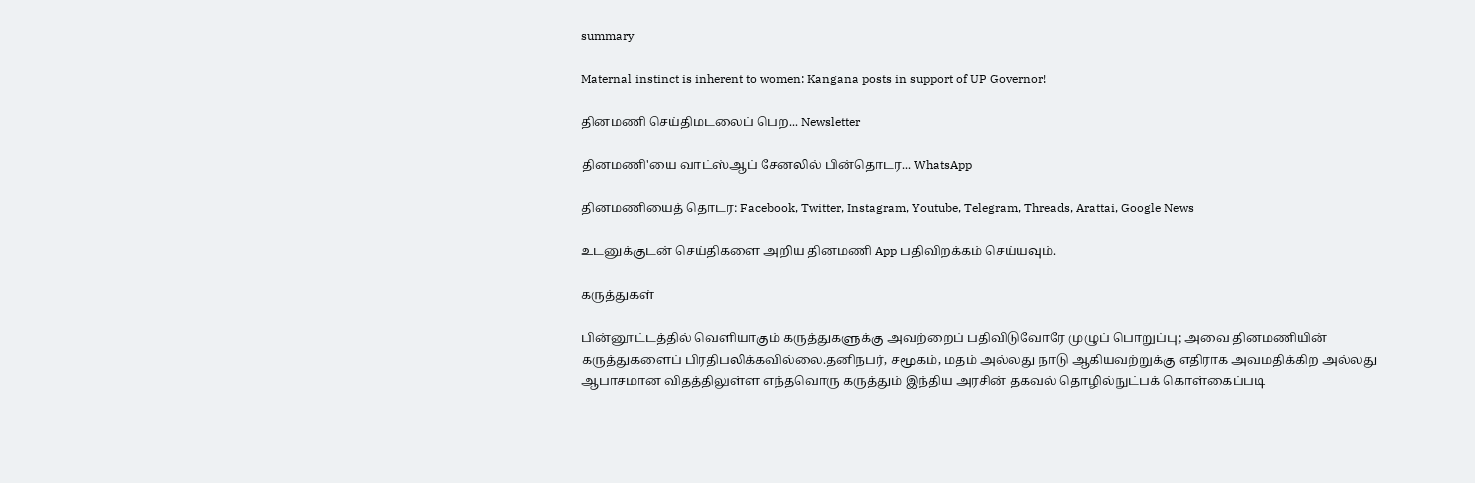summary

Maternal instinct is inherent to women: Kangana posts in support of UP Governor!

தினமணி செய்திமடலைப் பெற... Newsletter

தினமணி'யை வாட்ஸ்ஆப் சேனலில் பின்தொடர... WhatsApp

தினமணியைத் தொடர: Facebook, Twitter, Instagram, Youtube, Telegram, Threads, Arattai, Google News

உடனுக்குடன் செய்திகளை அறிய தினமணி App பதிவிறக்கம் செய்யவும்.

கருத்துகள்

பின்னூட்டத்தில் வெளியாகும் கருத்துகளுக்கு அவற்றைப் பதிவிடுவோரே முழுப் பொறுப்பு; அவை தினமணியின் கருத்துகளைப் பிரதிபலிக்கவில்லை.தனிநபர், சமூகம், மதம் அல்லது நாடு ஆகியவற்றுக்கு எதிராக அவமதிக்கிற அல்லது ஆபாசமான விதத்திலுள்ள எந்தவொரு கருத்தும் இந்திய அரசின் தகவல் தொழில்நுட்பக் கொள்கைப்படி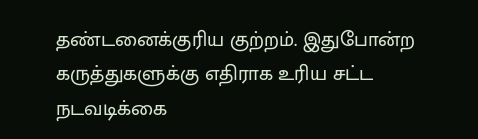தண்டனைக்குரிய குற்றம். இதுபோன்ற கருத்துகளுக்கு எதிராக உரிய சட்ட நடவடிக்கை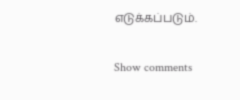எடுக்கப்படும்.

Show comments